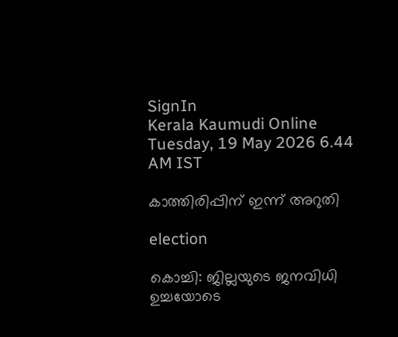SignIn
Kerala Kaumudi Online
Tuesday, 19 May 2026 6.44 AM IST

കാത്തിരിപ്പിന് ഇന്ന് അറുതി

election

കൊച്ചി: ജില്ലയുടെ ജനവിധി ഉച്ചയോടെ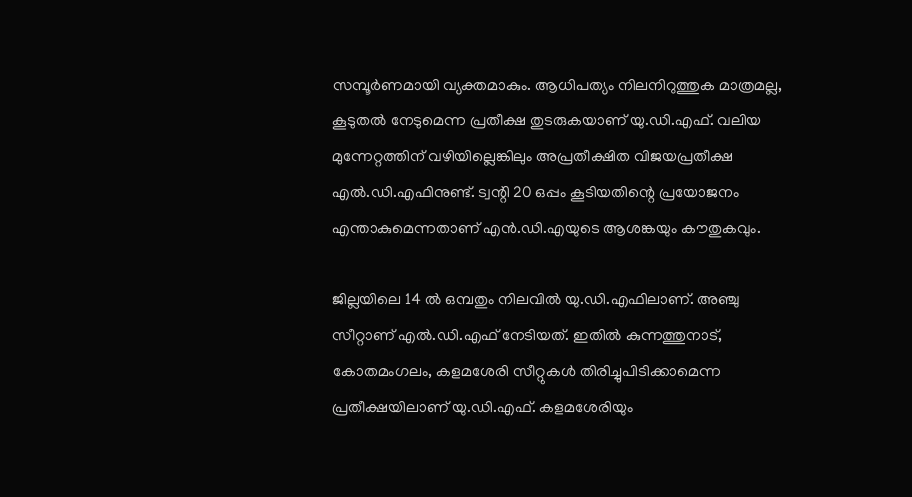സമ്പൂർണമായി വ്യക്തമാകും. ആധിപത്യം നിലനിറുത്തുക മാത്രമല്ല, കൂടുതൽ നേടുമെന്ന പ്രതീക്ഷ തുടരുകയാണ് യു.ഡി.എഫ്. വലിയ മുന്നേറ്റത്തിന് വഴിയില്ലെങ്കിലും അപ്രതീക്ഷിത വിജയപ്രതീക്ഷ എൽ.ഡി.എഫിനുണ്ട്. ട്വന്റി 20 ഒപ്പം കൂടിയതിന്റെ പ്രയോജനം എന്താകുമെന്നതാണ് എൻ.ഡി.എയുടെ ആശങ്കയും കൗതുകവും.

ജില്ലയിലെ 14 ൽ ഒമ്പതും നിലവിൽ യു.ഡി.എഫിലാണ്. അഞ്ചു സീറ്റാണ് എൽ.ഡി.എഫ് നേടിയത്. ഇതിൽ കുന്നത്തുനാട്, കോതമംഗലം, കളമശേരി സീറ്റുകൾ തിരിച്ചുപിടിക്കാമെന്ന പ്രതീക്ഷയിലാണ് യു.ഡി.എഫ്. കളമശേരിയും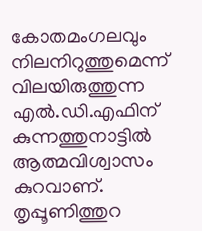കോതമംഗലവും നിലനിറുത്തുമെന്ന് വിലയിരുത്തുന്ന എൽ.ഡി.എഫിന് കുന്നത്തുനാട്ടിൽ ആത്മവിശ്വാസം കുറവാണ്. തൃപ്പൂണിത്തുറ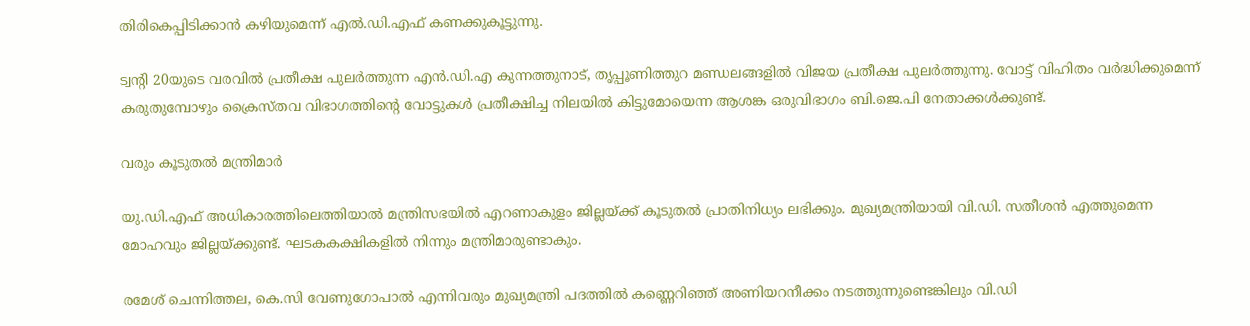തിരികെപ്പിടിക്കാൻ കഴിയുമെന്ന് എൽ.ഡി.എഫ് കണക്കുകൂട്ടുന്നു.

ട്വന്റി 20യുടെ വരവിൽ പ്രതീക്ഷ പുലർത്തുന്ന എൻ.ഡി.എ കുന്നത്തുനാട്, തൃപ്പൂണിത്തുറ മണ്ഡലങ്ങളിൽ വിജയ പ്രതീക്ഷ പുലർത്തുന്നു. വോട്ട് വിഹിതം വർദ്ധിക്കുമെന്ന് കരുതുമ്പോഴും ക്രൈസ്‌തവ വിഭാഗത്തിന്റെ വോട്ടുകൾ പ്രതീക്ഷിച്ച നിലയിൽ കിട്ടുമോയെന്ന ആശങ്ക ഒരുവിഭാഗം ബി.ജെ.പി നേതാക്കൾക്കുണ്ട്.

വരും കൂടുതൽ മന്ത്രിമാർ

യു.ഡി.എഫ് അധികാരത്തിലെത്തിയാൽ മന്ത്രിസഭയിൽ എറണാകുളം ജില്ലയ്‌ക്ക് കൂടുതൽ പ്രാതിനിധ്യം ലഭിക്കും. മുഖ്യമന്ത്രിയായി വി.ഡി. സതീശൻ എത്തുമെന്ന മോഹവും ജില്ലയ്‌ക്കുണ്ട്. ഘടകകക്ഷികളിൽ നിന്നും മന്ത്രിമാരുണ്ടാകും.

രമേശ് ചെന്നിത്തല, കെ.സി വേണുഗോപാൽ എന്നിവരും മുഖ്യമന്ത്രി പദത്തിൽ കണ്ണെറിഞ്ഞ് അണിയറനീക്കം നടത്തുന്നുണ്ടെങ്കിലും വി.ഡി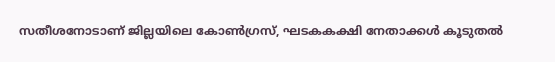സതീശനോടാണ് ജില്ലയിലെ കോൺഗ്രസ്, ഘടകകക്ഷി നേതാക്കൾ കൂടുതൽ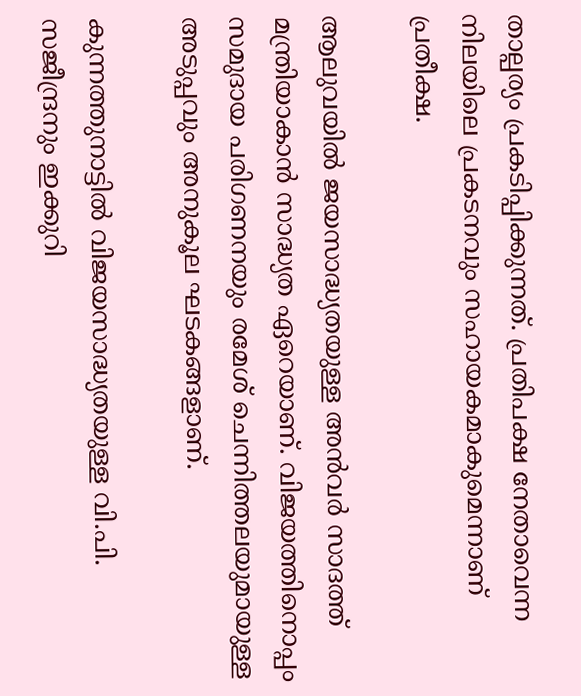താല്പര്യം പ്രകടിപ്പിക്കുന്നത്. പ്രതിപക്ഷ നേതാവെന്ന നിലയിലെ പ്രകടനവും സഹായകമാകുമെന്നാണ് പ്രതീക്ഷ.

ആലുവയിൽ ജയസാദ്ധ്യതയുള്ള അൻവർ സാദത്ത് മന്ത്രിയാകാൻ സാദ്ധ്യത ഏറെയാണ്. വിജയത്തിനൊപ്പം സമുദായ പരിഗണനയും രമേശ് ചെന്നിത്തലയുമായുള്ള അടുപ്പവും അനുകൂല ഘടകങ്ങളാണ്.

കുന്നത്തുനാട്ടിൽ വിജയസാദ്ധ്യതയുള്ള വി.പി. സജീന്ദ്രനും ഇക്കുറി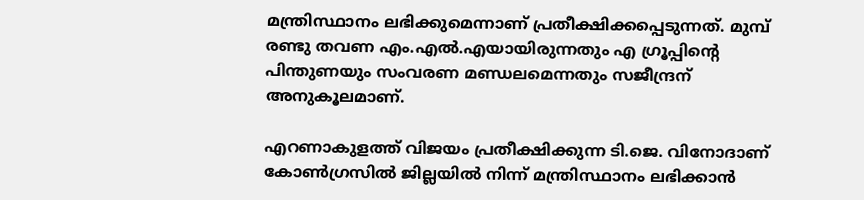മന്ത്രിസ്ഥാനം ലഭിക്കുമെന്നാണ് പ്രതീക്ഷിക്കപ്പെടുന്നത്. മുമ്പ് രണ്ടു തവണ എം.എൽ.എയായിരുന്നതും എ ഗ്രൂപ്പിന്റെ പിന്തുണയും സംവരണ മണ്ഡലമെന്നതും സജീന്ദ്രന് അനുകൂലമാണ്.

എറണാകുളത്ത് വിജയം പ്രതീക്ഷിക്കുന്ന ടി.ജെ. വിനോദാണ് കോൺഗ്രസിൽ ജില്ലയിൽ നിന്ന് മന്ത്രിസ്ഥാനം ലഭിക്കാൻ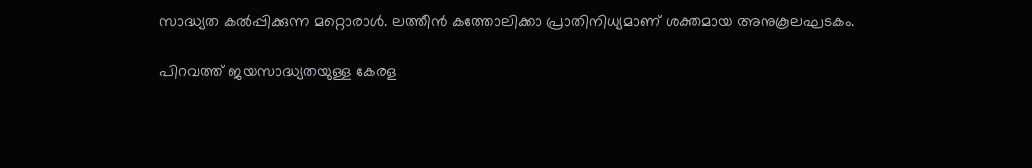സാദ്ധ്യത കൽപ്പിക്കുന്ന മറ്റൊരാൾ. ലത്തീൻ കത്തോലിക്കാ പ്രാതിനിധ്യമാണ് ശക്തമായ അനുകൂലഘടകം.

പിറവത്ത് ജയസാദ്ധ്യതയുള്ള കേരള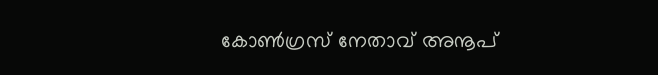കോൺഗ്രസ് നേതാവ് അനൂപ്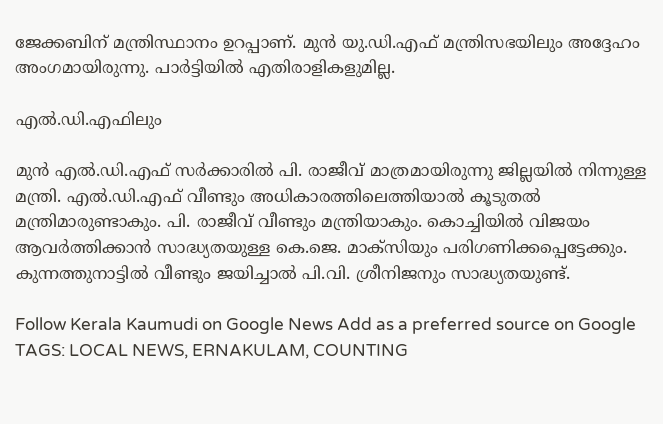ജേക്കബിന് മന്ത്രിസ്ഥാനം ഉറപ്പാണ്. മുൻ യു.ഡി.എഫ് മന്ത്രിസഭയിലും അദ്ദേഹം അംഗമായിരുന്നു. പാർട്ടിയിൽ എതിരാളികളുമില്ല.

എൽ.ഡി.എഫിലും

മുൻ എൽ.ഡി.എഫ് സർക്കാരിൽ പി. രാജീവ് മാത്രമായിരുന്നു ജില്ലയിൽ നിന്നുള്ള മന്ത്രി. എൽ.ഡി.എഫ് വീണ്ടും അധികാരത്തിലെത്തിയാൽ കൂടുതൽ മന്ത്രിമാരുണ്ടാകും. പി. രാജീവ് വീണ്ടും മന്ത്രിയാകും. കൊച്ചിയിൽ വിജയം ആവർത്തിക്കാൻ സാദ്ധ്യതയുള്ള കെ.ജെ. മാക്‌സിയും പരിഗണിക്കപ്പെട്ടേക്കും. കുന്നത്തുനാട്ടിൽ വീണ്ടും ജയിച്ചാൽ പി.വി. ശ്രീനിജനും സാദ്ധ്യതയുണ്ട്.

Follow Kerala Kaumudi on Google News Add as a preferred source on Google
TAGS: LOCAL NEWS, ERNAKULAM, COUNTING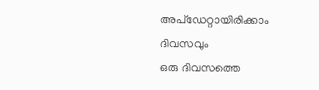അപ്ഡേറ്റായിരിക്കാം ദിവസവും
ഒരു ദിവസത്തെ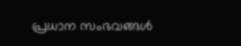പ്രധാന സംഭവങ്ങൾ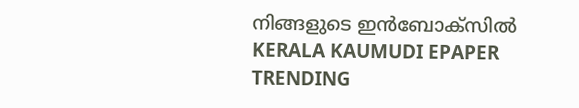നിങ്ങളുടെ ഇൻബോക്സിൽ
KERALA KAUMUDI EPAPER
TRENDING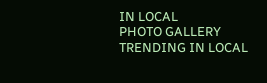IN LOCAL
PHOTO GALLERY
TRENDING IN LOCAL